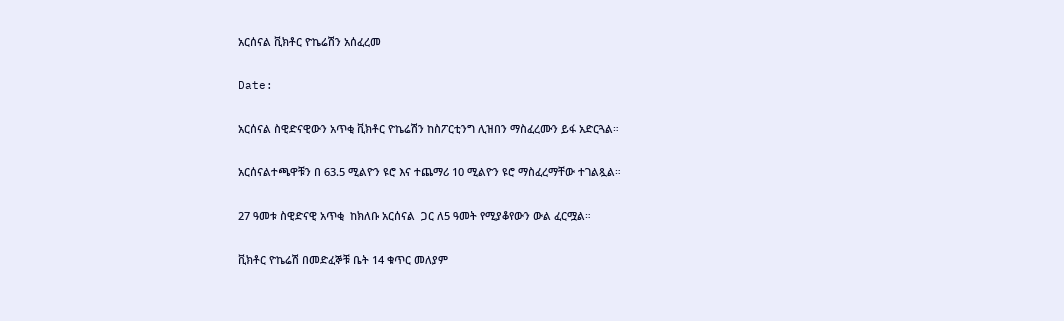አርሰናል ቪክቶር ዮኬሬሽን አሰፈረመ

Date:

አርሰናል ስዊድናዊውን አጥቂ ቪክቶር ዮኬሬሽን ከስፖርቲንግ ሊዝበን ማስፈረሙን ይፋ አድርጓል።

አርሰናልተጫዋቹን በ 63.5 ሚልዮን ዩሮ እና ተጨማሪ 10 ሚልዮን ዩሮ ማስፈረማቸው ተገልጿል።

27 ዓመቱ ስዊድናዊ አጥቂ  ከክለቡ አርሰናል  ጋር ለ5 ዓመት የሚያቆየውን ውል ፈርሟል።

ቪክቶር ዮኬሬሽ በመድፈኞቹ ቤት 14 ቁጥር መለያም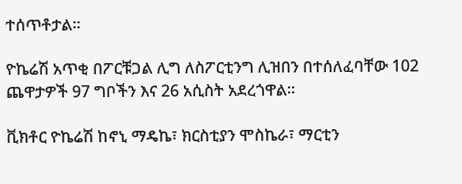ተሰጥቶታል።

ዮኬሬሽ አጥቂ በፖርቹጋል ሊግ ለስፖርቲንግ ሊዝበን በተሰለፈባቸው 102 ጨዋታዎች 97 ግቦችን እና 26 አሲስት አደረጎዋል።

ቪክቶር ዮኬሬሽ ከኖኒ ማዴኬ፣ ክርስቲያን ሞስኬራ፣ ማርቲን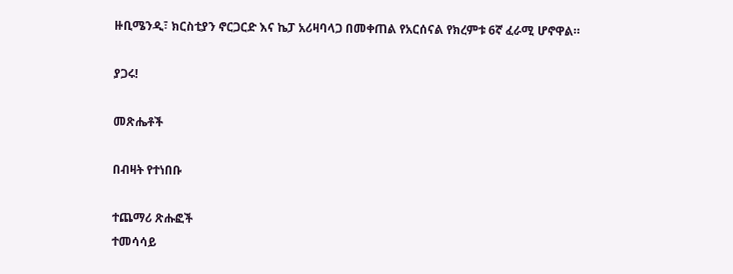ዙቢሜንዲ፣ ክርስቲያን ኖርጋርድ እና ኬፓ አሪዛባላጋ በመቀጠል የአርሰናል የክረምቱ 6ኛ ፈራሚ ሆኖዋል።

ያጋሩ!

መጽሔቶች

በብዛት የተነበቡ

ተጨማሪ ጽሑፎች
ተመሳሳይ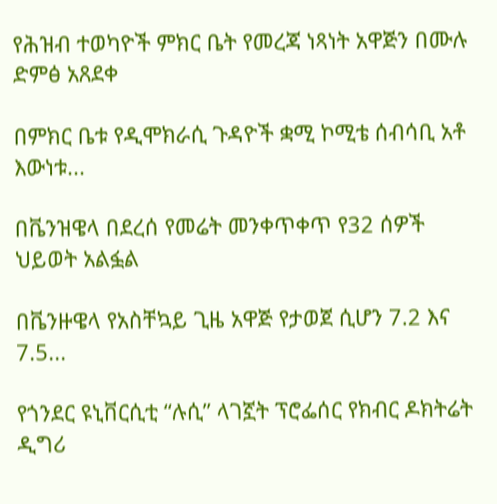የሕዝብ ተወካዮች ምክር ቤት የመረጃ ነጻነት አዋጅን በሙሉ ድምፅ አጸደቀ

በምክር ቤቱ የዲሞክራሲ ጉዳዮች ቋሚ ኮሚቴ ሰብሳቢ አቶ እውነቱ...

በቬንዝዌላ በደረሰ የመሬት መንቀጥቀጥ የ32 ሰዎች ህይወት አልፏል

በቬንዙዌላ የአስቸኳይ ጊዜ አዋጅ የታወጀ ሲሆን 7.2 እና 7.5...

የጎንደር ዩኒቨርሲቲ “ሉሲ” ላገኟት ፕሮፌሰር የክብር ዶክትሬት ዲግሪ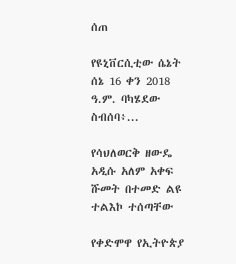ሰጠ

የዩኒቨርሲቲው ሴኔት ሰኔ 16 ቀን 2018 ዓ.ም. ባካሄደው ስብሰባ፥...

የሳህለወርቅ ዘውዴ አዲሱ አለም አቀፍ ሹመት በተመድ ልዩ ተልእኮ ተሰጣቸው

የቀድሞዋ የኢትዮጵያ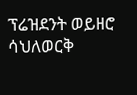ፕሬዝደንት ወይዘሮ ሳህለወርቅ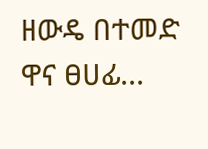ዘውዴ በተመድ ዋና ፀሀፊ...